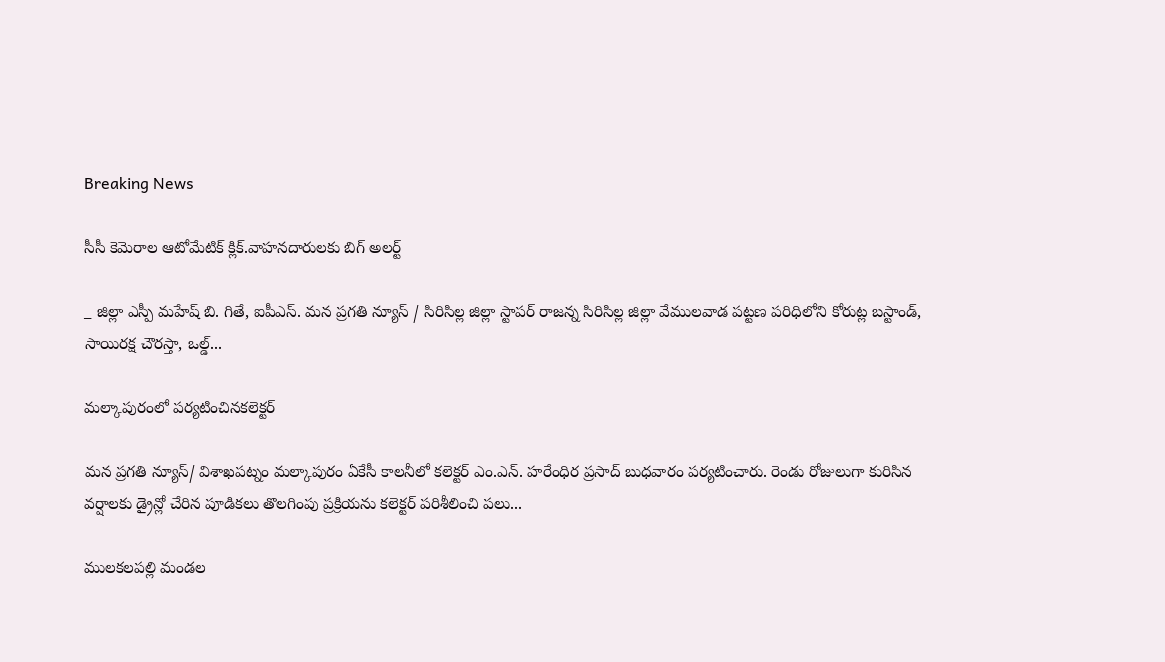Breaking News

సీసీ కెమెరాల ఆటోమేటిక్ క్లిక్‌.వాహనదారులకు బిగ్ అలర్ట్

_ జిల్లా ఎస్పీ మహేష్ బి. గితే, ఐపీఎస్. మన ప్రగతి న్యూస్ / సిరిసిల్ల జిల్లా స్టాపర్ రాజన్న సిరిసిల్ల జిల్లా వేములవాడ పట్టణ పరిధిలోని కోరుట్ల బస్టాండ్, సాయిరక్ష చౌరస్తా, ఒల్డ్...

మల్కాపురంలో పర్యటించినకలెక్టర్

మన ప్రగతి న్యూస్/ విశాఖపట్నం మల్కాపురం ఏకేసీ కాలనీలో కలెక్టర్ ఎం.ఎన్. హరేంధిర ప్రసాద్ బుధవారం పర్యటించారు. రెండు రోజులుగా కురిసిన వర్షాలకు డ్రైన్లో చేరిన పూడికలు తొలగింపు ప్రక్రియను కలెక్టర్ పరిశీలించి పలు...

ములకలపల్లి మండల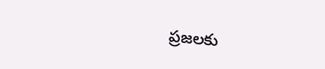ప్రజలకు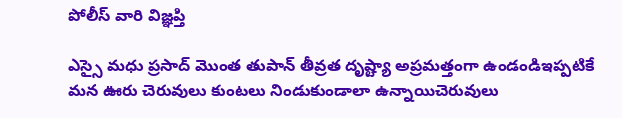పోలీస్ వారి విజ్ఞప్తి

ఎస్సై మధు ప్రసాద్ మొంత తుపాన్ తీవ్రత దృష్ట్యా అప్రమత్తంగా ఉండండిఇప్పటికే మన ఊరు చెరువులు కుంటలు నిండుకుండాలా ఉన్నాయిచెరువులు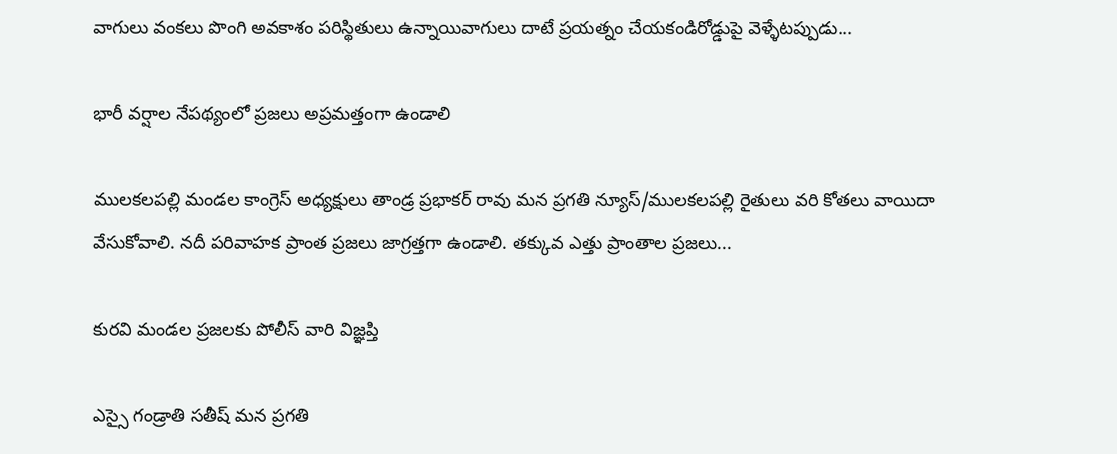వాగులు వంకలు పొంగి అవకాశం పరిస్థితులు ఉన్నాయివాగులు దాటే ప్రయత్నం చేయకండిరోడ్డుపై వెళ్ళేటప్పుడు...

భారీ వర్షాల నేపథ్యంలో ప్రజలు అప్రమత్తంగా ఉండాలి

ములకలపల్లి మండల కాంగ్రెస్ అధ్యక్షులు తాండ్ర ప్రభాకర్ రావు మన ప్రగతి న్యూస్/ములకలపల్లి రైతులు వరి కోతలు వాయిదా వేసుకోవాలి. నదీ పరివాహక ప్రాంత ప్రజలు జాగ్రత్తగా ఉండాలి. తక్కువ ఎత్తు ప్రాంతాల ప్రజలు...

కురవి మండల ప్రజలకు పోలీస్ వారి విజ్ఞప్తి

ఎస్సై గండ్రాతి సతీష్ మన ప్రగతి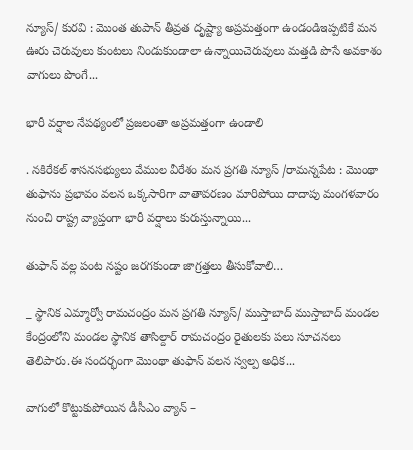న్యూస్/ కురవి : మొంత తుపాన్ తీవ్రత దృష్ట్యా అప్రమత్తంగా ఉండండిఇప్పటికే మన ఊరు చెరువులు కుంటలు నిండుకుండాలా ఉన్నాయిచెరువులు మత్తడి పొసే అవకాశం వాగులు పొంగే...

భారీ వర్షాల నేపథ్యంలో ప్రజలంతా అప్రమత్తంగా ఉండాలి

. నకిరేకల్ శాసనసభ్యులు వేముల వీరేశం మన ప్రగతి న్యూస్ /రామన్నపేట : మొంథా తుఫాను ప్రభావం వలన ఒక్కసారిగా వాతావరణం మారిపోయి దాదాపు మంగళవారం నుంచి రాష్ట్ర వ్యాప్తంగా భారీ వర్షాలు కురుస్తున్నాయి...

తుఫాన్ వల్ల పంట నష్టం జరగకుండా జాగ్రత్తలు తీసుకోవాలి…

_ స్థానిక ఎమ్మార్వో రామచంద్రం మన ప్రగతి న్యూస్/ ముస్తాబాద్ ముస్తాబాద్ మండల కేంద్రంలోని మండల స్థానిక తాసిల్దార్ రామచంద్రం రైతులకు పలు సూచనలు తెలిపారు.ఈ సందర్భంగా మొంథా తుఫాన్ వలన స్వల్ప అధిక...

వాగులో కొట్టుకుపోయిన డీసీఎం వ్యాన్ –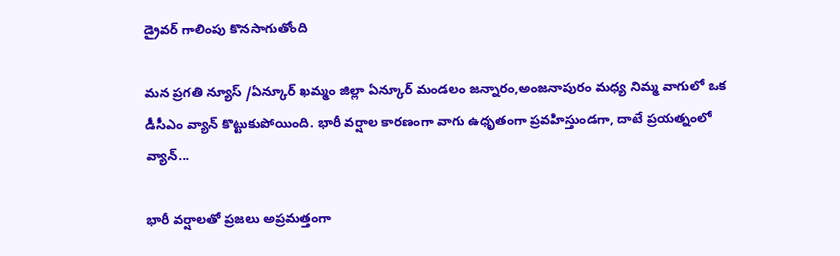డ్రైవర్ గాలింపు కొనసాగుతోంది

మన ప్రగతి న్యూస్ /ఏన్కూర్ ఖమ్మం జిల్లా ఏన్కూర్ మండలం జన్నారం,అంజనాపురం మధ్య నిమ్మ వాగులో ఒక డీసీఎం వ్యాన్ కొట్టుకుపోయింది. భారీ వర్షాల కారణంగా వాగు ఉధృతంగా ప్రవహిస్తుండగా, దాటే ప్రయత్నంలో వ్యాన్...

భారీ వర్షాలతో ప్రజలు అప్రమత్తంగా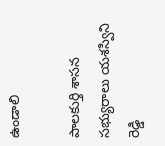ఉండాలి

పాలకుర్తి శాసన సభ్యురాలు యశస్విని రెడ్డి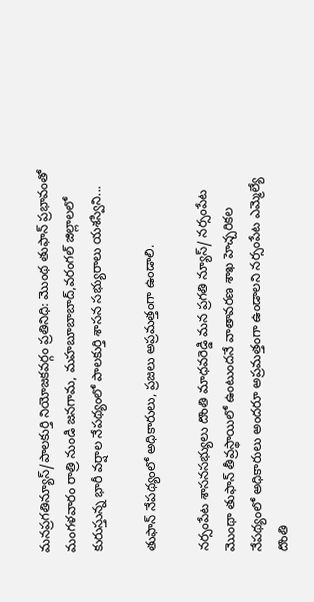మనప్రగతిన్యూస్/పాలకుర్తి నియోజకవర్గం ప్రతినిధి: మొంథ తుఫాన్ ప్రభావంతో మంగళవారం రాత్రి నుండి జనగామ, మహబూబాబాద్,వరంగల్ జిల్లాలలో కురుస్తున్న భారీ వర్షాల నేపథ్యంలో పాలకుర్తి శాసన సభ్యురాలు యశస్విని...

తుఫాన్ నేపథ్యంలో అధికారులు, ప్రజలు అప్రమత్తంగా ఉండాలి.

నర్సంపేట శాసనసభ్యులు దొంతి మాధవరెడ్డి మన ప్రగతి న్యూస్/ నర్సంపేట మొంథా తుఫాన్ తీవ్రస్థాయిలో ఉంటుందనే వాతావరణ శాఖ హెచ్చరికల నేపథ్యంలో అధికారులు అందరూ అప్రమత్తంగా ఉండాలని నర్సంపేట ఎమ్మెల్యే దొంతి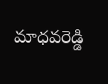మాధవరెడ్డి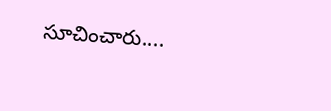సూచించారు....